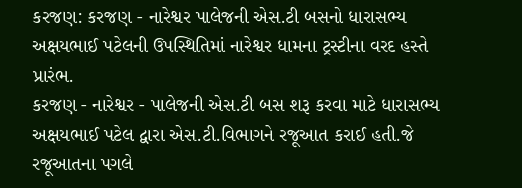કરજણ: કરજણ - નારેશ્વર પાલેજની એસ.ટી બસનો ધારાસભ્ય અક્ષયભાઈ પટેલની ઉપસ્થિતિમાં નારેશ્વર ધામના ટ્રસ્ટીના વરદ હસ્તે પ્રારંભ.
કરજણ - નારેશ્વર - પાલેજની એસ.ટી બસ શરૂ કરવા માટે ધારાસભ્ય અક્ષયભાઈ પટેલ દ્વારા એસ.ટી.વિભાગને રજૂઆત કરાઈ હતી.જે રજૂઆતના પગલે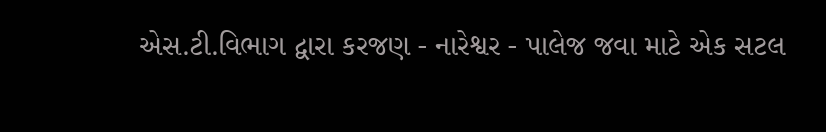એસ.ટી.વિભાગ દ્વારા કરજણ - નારેશ્વર - પાલેજ જવા માટે એક સટલ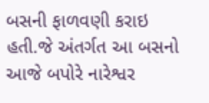બસની ફાળવણી કરાઇ હતી.જે અંતર્ગત આ બસનો આજે બપોરે નારેશ્વર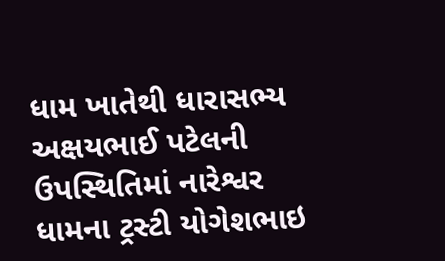ધામ ખાતેથી ધારાસભ્ય અક્ષયભાઈ પટેલની ઉપસ્થિતિમાં નારેશ્વર ધામના ટ્રસ્ટી યોગેશભાઇ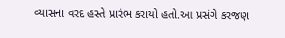વ્યાસના વરદ હસ્તે પ્રારંભ કરાયો હતો.આ પ્રસંગે કરજણ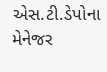એસ.ટી.ડેપોના મેનેજર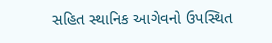સહિત સ્થાનિક આગેવનો ઉપસ્થિત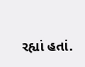રહ્યાં હતાં.